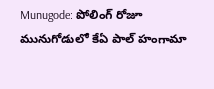Munugode: పోలింగ్ రోజూ మునుగోడులో కేఏ పాల్ హంగామా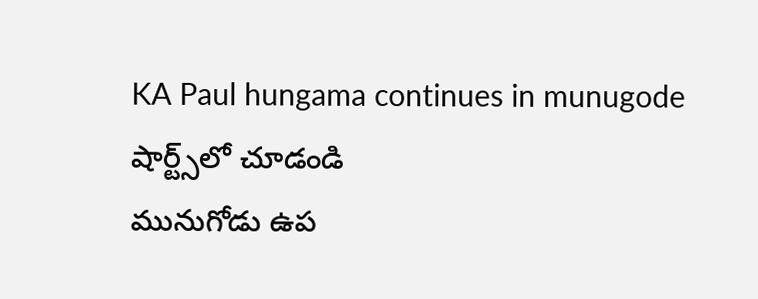KA Paul hungama continues in munugode
షార్ట్స్‌లో చూడండి
మునుగోడు ఉప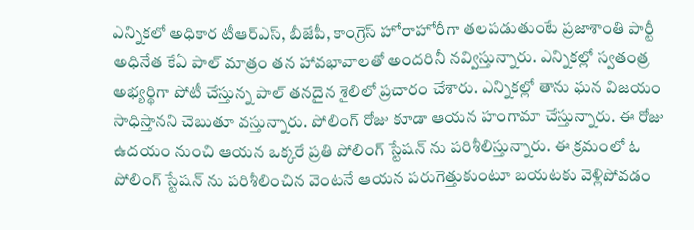ఎన్నికలో అధికార టీఆర్ఎస్, బీజేపీ, కాంగ్రెస్ హోరాహోరీగా తలపడుతుంటే ప్రజాశాంతి పార్టీ అధినేత కేఏ పాల్ మాత్రం తన హావభావాలతో అందరినీ నవ్విస్తున్నారు. ఎన్నికల్లో స్వతంత్ర అభ్యర్థిగా పోటీ చేస్తున్న పాల్ తనదైన శైలిలో ప్రచారం చేశారు. ఎన్నికల్లో తాను ఘన విజయం సాధిస్తానని చెబుతూ వస్తున్నారు. పోలింగ్ రోజు కూడా ఆయన హంగామా చేస్తున్నారు. ఈ రోజు ఉదయం నుంచి ఆయన ఒక్కరే ప్రతి పోలింగ్ స్టేషన్ ను పరిశీలిస్తున్నారు. ఈ క్రమంలో ఓ పోలింగ్ స్టేషన్ ను పరిశీలించిన వెంటనే ఆయన పరుగెత్తుకుంటూ బయటకు వెళ్లిపోవడం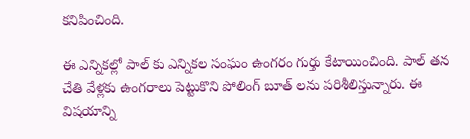కనిపించింది.

ఈ ఎన్నికల్లో పాల్ కు ఎన్నికల సంఘం ఉంగరం గుర్తు కేటాయించింది. పాల్ తన చేతి వేళ్లకు ఉంగరాలు పెట్టుకొని పోలింగ్ బూత్ లను పరిశీలిస్తున్నారు. ఈ విషయాన్ని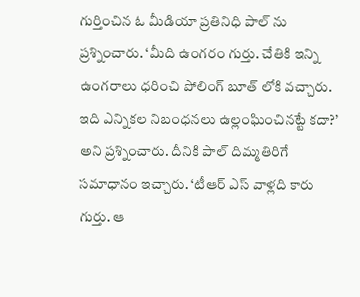గుర్తించిన ఓ మీడియా ప్రతినిధి పాల్ ను ప్రశ్నించారు. ‘మీది ఉంగరం గుర్తు. చేతికి ఇన్ని ఉంగరాలు ధరించి పోలింగ్ బూత్ లోకి వచ్చారు. ఇది ఎన్నికల నిబంధనలు ఉల్లంఘించినట్టే కదా?’ అని ప్రశ్నించారు. దీనికి పాల్ దిమ్మతిరిగే సమాధానం ఇచ్చారు. ‘టీఆర్ ఎస్ వాళ్లది కారు గుర్తు. ఆ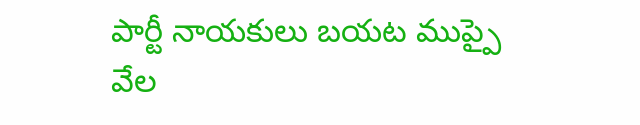పార్టీ నాయకులు బయట ముప్పై వేల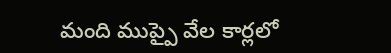మంది ముప్పై వేల కార్లలో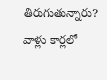తిరుగుతున్నారు? వాళ్లు కార్లలో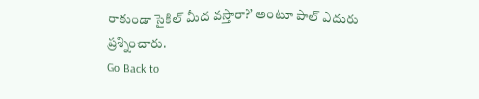రాకుండా సైకిల్ మీద వస్తారా?’ అంటూ పాల్ ఎదురు ప్రశ్నించారు.
Go Back to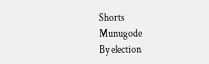Shorts
Munugode
By election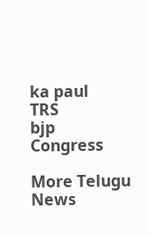ka paul
TRS
bjp
Congress

More Telugu News